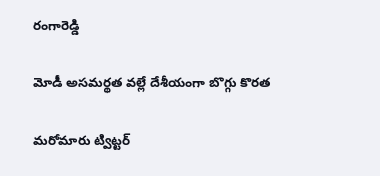రంగారెడ్డి

మోడీ అసమర్థత వల్లే దేశీయంగా బొగ్గు కొరత

మరోమారు ట్విట్టర్‌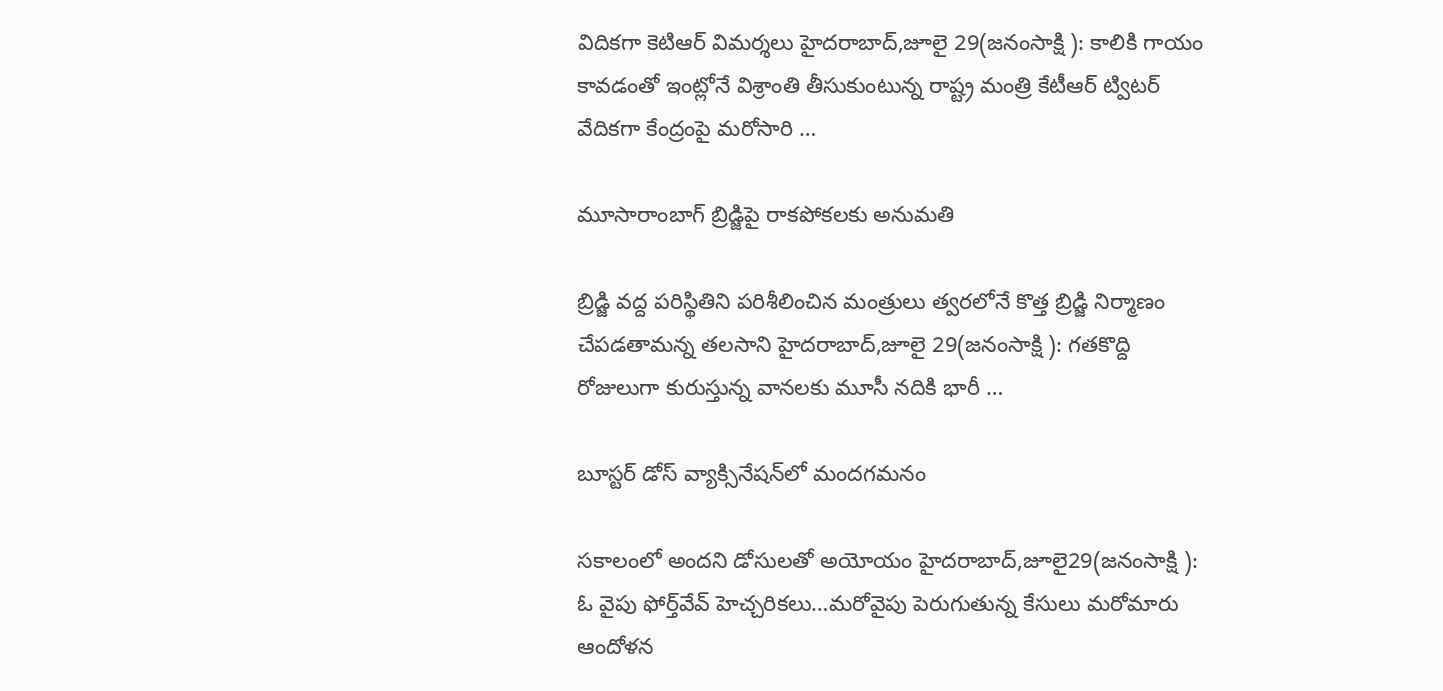విదికగా కెటిఆర్‌ విమర్శలు హైదరాబాద్‌,జూలై 29(జనంసాక్షి ): కాలికి గాయం కావడంతో ఇంట్లోనే విశ్రాంతి తీసుకుంటున్న రాష్ట్ర మంత్రి కేటీఆర్‌ ట్విటర్‌ వేదికగా కేంద్రంపై మరోసారి …

మూసారాంబాగ్‌ బ్రిడ్జిపై రాకపోకలకు అనుమతి

బ్రిడ్జి వద్ద పరిస్థితిని పరిశీలించిన మంత్రులు త్వరలోనే కొత్త బ్రిడ్జి నిర్మాణం చేపడతామన్న తలసాని హైదరాబాద్‌,జూలై 29(జనంసాక్షి ): గతకొద్ది రోజులుగా కురుస్తున్న వానలకు మూసీ నదికి భారీ …

బూస్టర్‌ డోస్‌ వ్యాక్సినేషన్‌లో మందగమనం

సకాలంలో అందని డోసులతో అయోయం హైదరాబాద్‌,జూలై29(జనంసాక్షి ): ఓ వైపు ఫోర్త్‌వేవ్‌ హెచ్చరికలు…మరోవైపు పెరుగుతున్న కేసులు మరోమారు ఆందోళన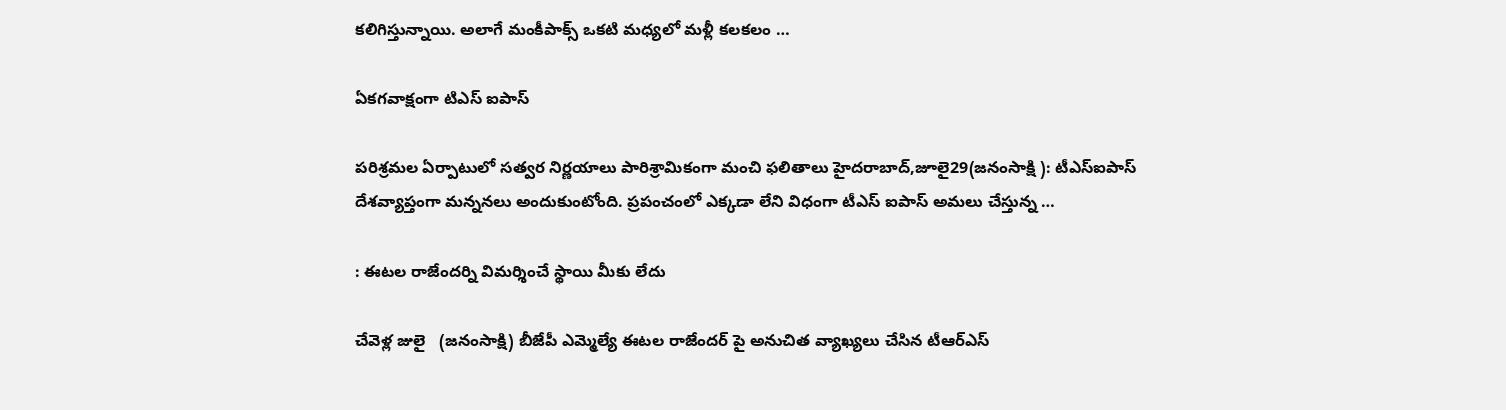కలిగిస్తున్నాయి. అలాగే మంకీపాక్స్‌ ఒకటి మధ్యలో మళ్లీ కలకలం …

ఏకగవాక్షంగా టిఎస్‌ ఐపాస్‌

పరిశ్రమల ఏర్పాటులో సత్వర నిర్ణయాలు పారిశ్రామికంగా మంచి ఫలితాలు హైదరాబాద్‌,జూలై29(జనంసాక్షి ): టీఎస్‌ఐపాస్‌ దేశవ్యాప్తంగా మన్ననలు అందుకుంటోంది. ప్రపంచంలో ఎక్కడా లేని విధంగా టీఎస్‌ ఐపాస్‌ అమలు చేస్తున్న …

: ఈటల రాజేందర్ని విమర్శించే స్థాయి మీకు లేదు

చేవెళ్ల జులై   (జనంసాక్షి) బీజేపీ ఎమ్మెల్యే ఈటల రాజేందర్ పై అనుచిత వ్యాఖ్యలు చేసిన టీఆర్ఎస్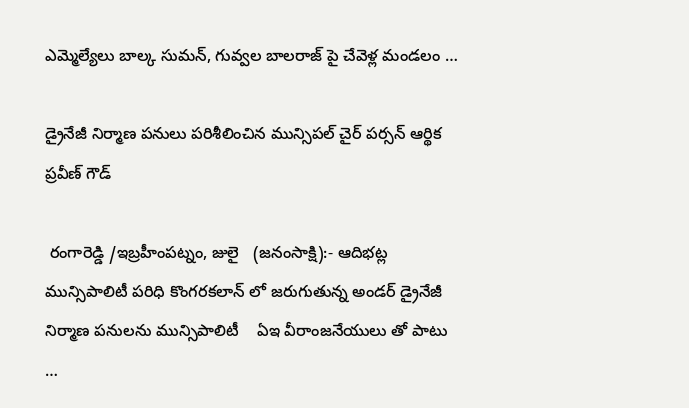ఎమ్మెల్యేలు బాల్క సుమన్, గువ్వల బాలరాజ్ పై చేవెళ్ల మండలం …

డ్రైనేజీ నిర్మాణ పనులు పరిశీలించిన మున్సిపల్ చైర్ పర్సన్ ఆర్థిక ప్రవీణ్ గౌడ్

 రంగారెడ్డి /ఇబ్రహీంపట్నం, జులై   (జనంసాక్షి):- ఆదిభట్ల మున్సిపాలిటీ పరిధి కొంగరకలాన్ లో జరుగుతున్న అండర్ డ్రైనేజీ నిర్మాణ పనులను మున్సిపాలిటీ    ఏఇ వీరాంజనేయులు తో పాటు  …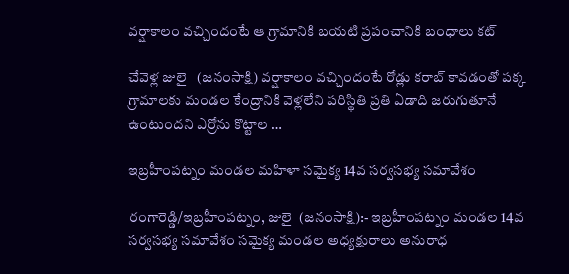వర్షాకాలం వచ్చిందంటే ఆ గ్రామానికి బయటి ప్రపంచానికి బంధాలు కట్

చేవెళ్ల జులై   (జనంసాక్షి) వర్షాకాలం వచ్చిందంటే రోడ్లు కరాబ్ కావడంతో పక్క గ్రామాలకు మండల కేంద్రానికి వెళ్లలేని పరిస్థితి ప్రతి ఏడాది జరుగుతూనే ఉంటుందని ఎర్రోను కొట్టాల …

ఇబ్రహీంపట్నం మండల మహిళా సమైక్య 14వ సర్వసభ్య సమావేశం

రంగారెడ్డి/ఇబ్రహీంపట్నం, జులై  (జనంసాక్షి):- ఇబ్రహీంపట్నం మండల 14వ సర్వసభ్య సమావేశం సమైక్య మండల అధ్యక్షురాలు అనురాధ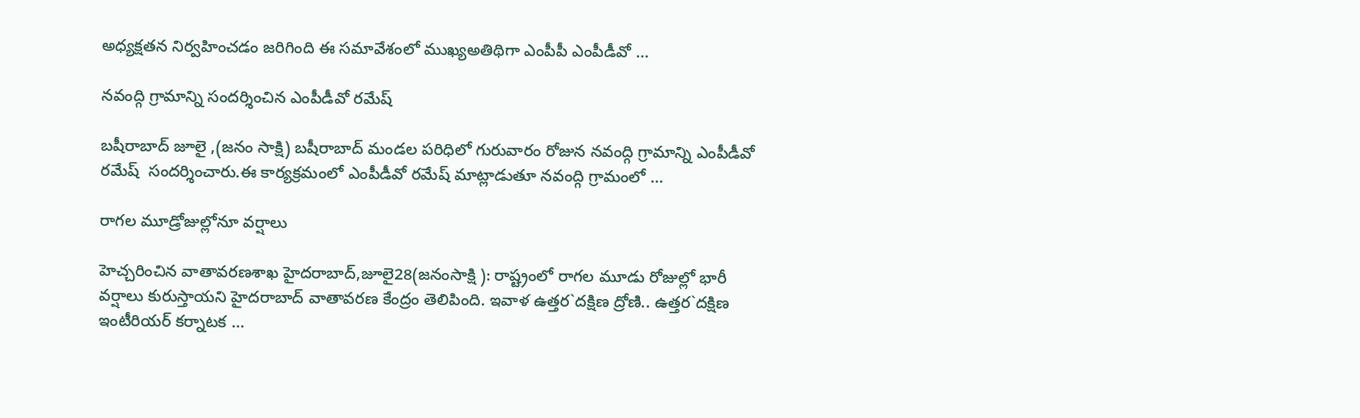అధ్యక్షతన నిర్వహించడం జరిగింది ఈ సమావేశంలో ముఖ్యఅతిథిగా ఎంపీపీ ఎంపీడీవో …

నవంద్గి గ్రామాన్ని సందర్శించిన ఎంపీడీవో రమేష్

బషీరాబాద్ జూలై ,(జనం సాక్షి) బషీరాబాద్ మండల పరిధిలో గురువారం రోజున నవంద్గి గ్రామాన్ని ఎంపీడీవో రమేష్  సందర్శించారు.ఈ కార్యక్రమంలో ఎంపీడీవో రమేష్ మాట్లాడుతూ నవంద్గి గ్రామంలో …

రాగల మూడ్రోజుల్లోనూ వర్షాలు

హెచ్చరించిన వాతావరణశాఖ హైదరాబాద్‌,జూలై28(జనంసాక్షి ): రాష్ట్రంలో రాగల మూడు రోజుల్లో భారీ వర్షాలు కురుస్తాయని హైదరాబాద్‌ వాతావరణ కేంద్రం తెలిపింది. ఇవాళ ఉత్తర`దక్షిణ ద్రోణి.. ఉత్తర`దక్షిణ ఇంటీరియర్‌ కర్నాటక …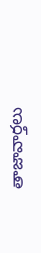తాజావార్తలు